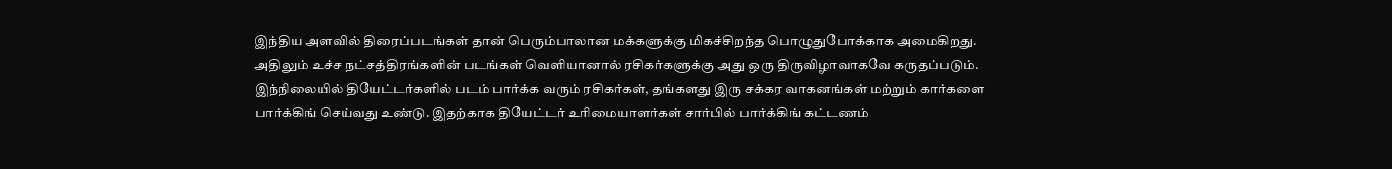இந்திய அளவில் திரைப்படங்கள் தான் பெரும்பாலான மக்களுக்கு மிகச்சிறந்த பொழுதுபோக்காக அமைகிறது. அதிலும் உச்ச நட்சத்திரங்களின் படங்கள் வெளியானால் ரசிகர்களுக்கு அது ஒரு திருவிழாவாகவே கருதப்படும்.
இந்நிலையில் தியேட்டர்களில் படம் பார்க்க வரும் ரசிகர்கள், தங்களது இரு சக்கர வாகனங்கள் மற்றும் கார்களை பார்க்கிங் செய்வது உண்டு. இதற்காக தியேட்டர் உரிமையாளர்கள் சார்பில் பார்க்கிங் கட்டணம்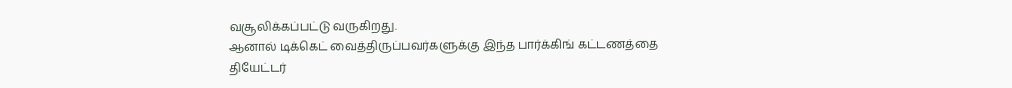வசூலிக்கப்பட்டு வருகிறது.
ஆனால் டிக்கெட் வைத்திருப்பவர்களுக்கு இந்த பார்க்கிங் கட்டணத்தை தியேட்டர்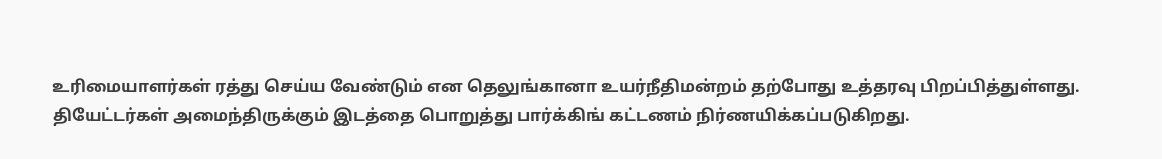உரிமையாளர்கள் ரத்து செய்ய வேண்டும் என தெலுங்கானா உயர்நீதிமன்றம் தற்போது உத்தரவு பிறப்பித்துள்ளது.
தியேட்டர்கள் அமைந்திருக்கும் இடத்தை பொறுத்து பார்க்கிங் கட்டணம் நிர்ணயிக்கப்படுகிறது.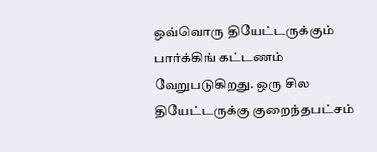ஒவ்வொரு தியேட்டருக்கும் பார்க்கிங் கட்டணம் வேறுபடுகிறது. ஒரு சில தியேட்டருக்கு குறைந்தபட்சம்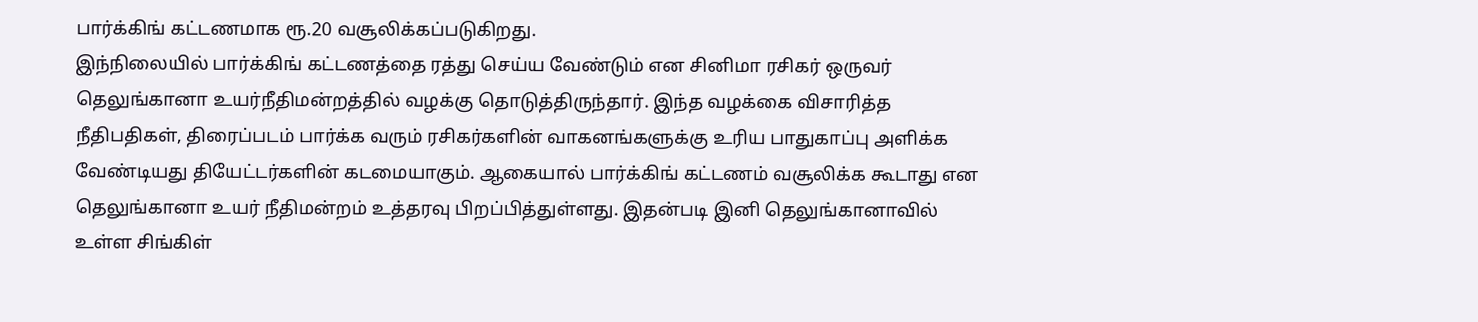பார்க்கிங் கட்டணமாக ரூ.20 வசூலிக்கப்படுகிறது.
இந்நிலையில் பார்க்கிங் கட்டணத்தை ரத்து செய்ய வேண்டும் என சினிமா ரசிகர் ஒருவர் தெலுங்கானா உயர்நீதிமன்றத்தில் வழக்கு தொடுத்திருந்தார். இந்த வழக்கை விசாரித்த நீதிபதிகள், திரைப்படம் பார்க்க வரும் ரசிகர்களின் வாகனங்களுக்கு உரிய பாதுகாப்பு அளிக்க வேண்டியது தியேட்டர்களின் கடமையாகும். ஆகையால் பார்க்கிங் கட்டணம் வசூலிக்க கூடாது என தெலுங்கானா உயர் நீதிமன்றம் உத்தரவு பிறப்பித்துள்ளது. இதன்படி இனி தெலுங்கானாவில் உள்ள சிங்கிள்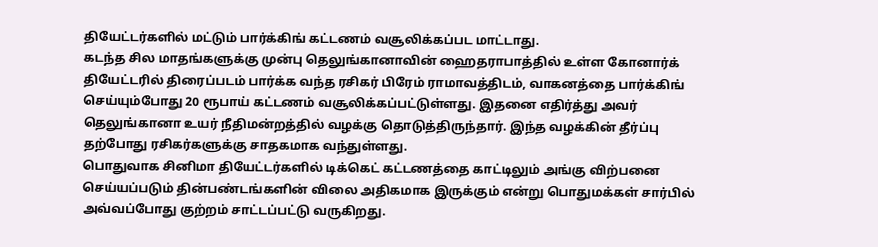தியேட்டர்களில் மட்டும் பார்க்கிங் கட்டணம் வசூலிக்கப்பட மாட்டாது.
கடந்த சில மாதங்களுக்கு முன்பு தெலுங்கானாவின் ஹைதராபாத்தில் உள்ள கோனார்க் தியேட்டரில் திரைப்படம் பார்க்க வந்த ரசிகர் பிரேம் ராமாவத்திடம், வாகனத்தை பார்க்கிங் செய்யும்போது 20 ரூபாய் கட்டணம் வசூலிக்கப்பட்டுள்ளது. இதனை எதிர்த்து அவர் தெலுங்கானா உயர் நீதிமன்றத்தில் வழக்கு தொடுத்திருந்தார். இந்த வழக்கின் தீர்ப்பு தற்போது ரசிகர்களுக்கு சாதகமாக வந்துள்ளது.
பொதுவாக சினிமா தியேட்டர்களில் டிக்கெட் கட்டணத்தை காட்டிலும் அங்கு விற்பனை செய்யப்படும் தின்பண்டங்களின் விலை அதிகமாக இருக்கும் என்று பொதுமக்கள் சார்பில் அவ்வப்போது குற்றம் சாட்டப்பட்டு வருகிறது.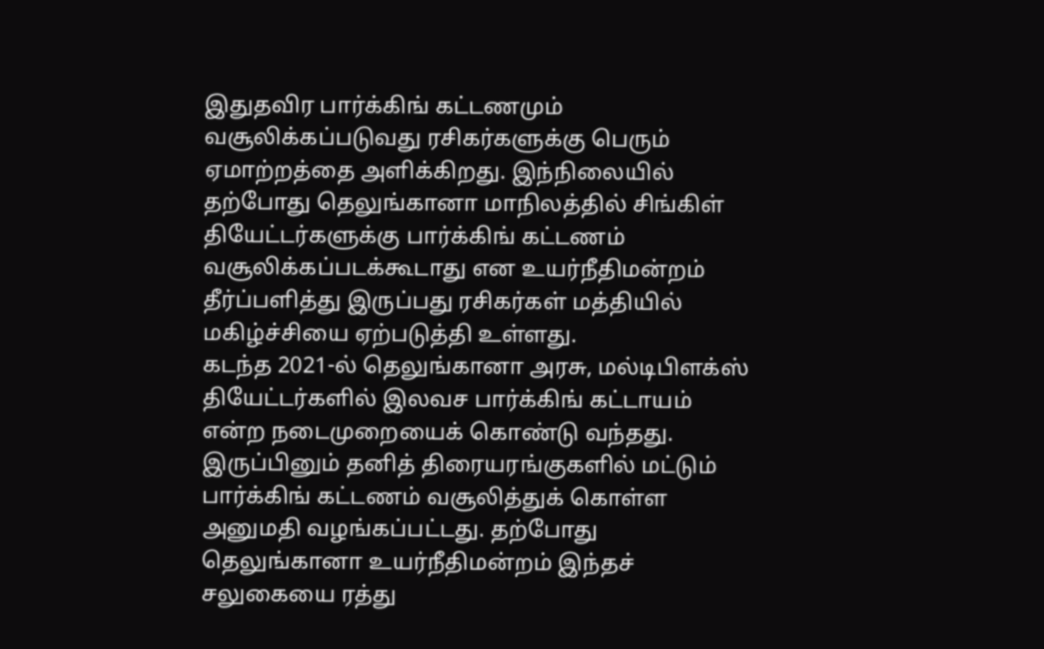இதுதவிர பார்க்கிங் கட்டணமும் வசூலிக்கப்படுவது ரசிகர்களுக்கு பெரும் ஏமாற்றத்தை அளிக்கிறது. இந்நிலையில் தற்போது தெலுங்கானா மாநிலத்தில் சிங்கிள் தியேட்டர்களுக்கு பார்க்கிங் கட்டணம் வசூலிக்கப்படக்கூடாது என உயர்நீதிமன்றம் தீர்ப்பளித்து இருப்பது ரசிகர்கள் மத்தியில் மகிழ்ச்சியை ஏற்படுத்தி உள்ளது.
கடந்த 2021-ல் தெலுங்கானா அரசு, மல்டிபிளக்ஸ் தியேட்டர்களில் இலவச பார்க்கிங் கட்டாயம் என்ற நடைமுறையைக் கொண்டு வந்தது. இருப்பினும் தனித் திரையரங்குகளில் மட்டும் பார்க்கிங் கட்டணம் வசூலித்துக் கொள்ள அனுமதி வழங்கப்பட்டது. தற்போது தெலுங்கானா உயர்நீதிமன்றம் இந்தச் சலுகையை ரத்து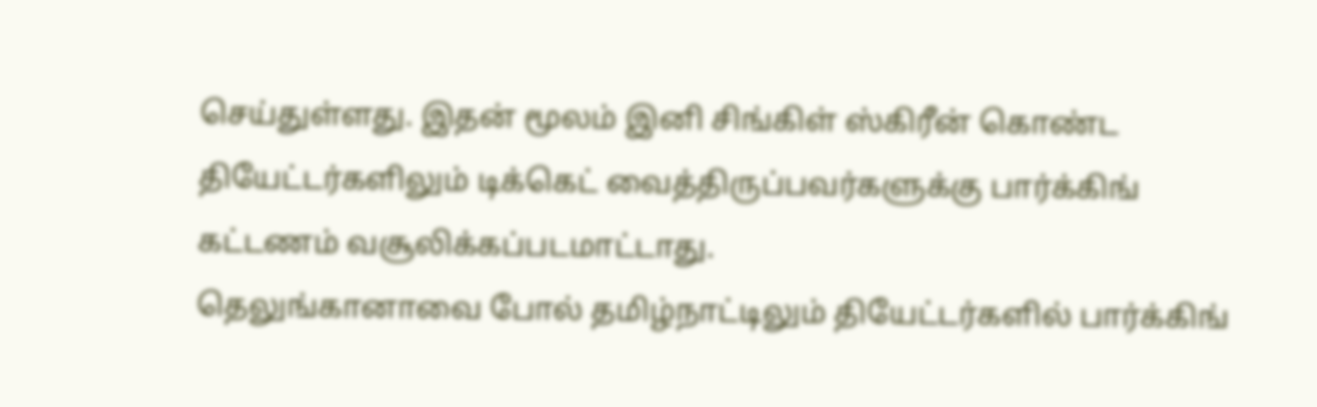செய்துள்ளது. இதன் மூலம் இனி சிங்கிள் ஸ்கிரீன் கொண்ட தியேட்டர்களிலும் டிக்கெட் வைத்திருப்பவர்களுக்கு பார்க்கிங் கட்டணம் வசூலிக்கப்படமாட்டாது.
தெலுங்கானாவை போல் தமிழ்நாட்டிலும் தியேட்டர்களில் பார்க்கிங்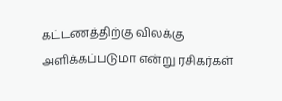கட்டணத்திற்கு விலக்கு அளிக்கப்படுமா என்று ரசிகர்கள்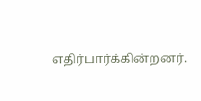எதிர்பார்க்கின்றனர்.